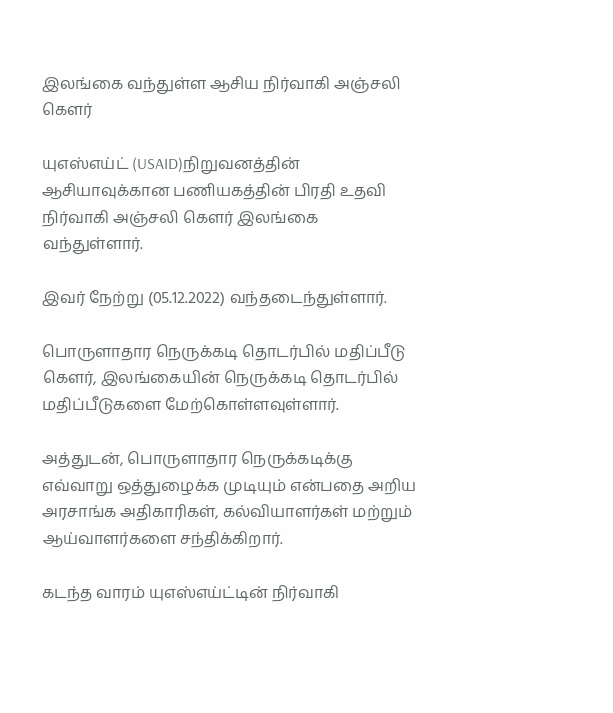இலங்கை வந்துள்ள ஆசிய நிர்வாகி அஞ்சலி கௌர்

யுஎஸ்எய்ட் (USAID)நிறுவனத்தின் ஆசியாவுக்கான பணியகத்தின் பிரதி உதவி நிர்வாகி அஞ்சலி கௌர் இலங்கை வந்துள்ளார்.

இவர் நேற்று (05.12.2022) வந்தடைந்துள்ளார்.

பொருளாதார நெருக்கடி தொடர்பில் மதிப்பீடு
கௌர், இலங்கையின் நெருக்கடி தொடர்பில் மதிப்பீடுகளை மேற்கொள்ளவுள்ளார்.

அத்துடன், பொருளாதார நெருக்கடிக்கு எவ்வாறு ஒத்துழைக்க முடியும் என்பதை அறிய அரசாங்க அதிகாரிகள், கல்வியாளர்கள் மற்றும் ஆய்வாளர்களை சந்திக்கிறார்.

கடந்த வாரம் யுஎஸ்எய்ட்டின் நிர்வாகி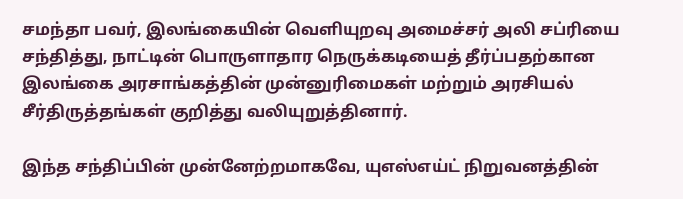சமந்தா பவர், இலங்கையின் வெளியுறவு அமைச்சர் அலி சப்ரியை சந்தித்து, நாட்டின் பொருளாதார நெருக்கடியைத் தீர்ப்பதற்கான இலங்கை அரசாங்கத்தின் முன்னுரிமைகள் மற்றும் அரசியல் சீர்திருத்தங்கள் குறித்து வலியுறுத்தினார்.

இந்த சந்திப்பின் முன்னேற்றமாகவே, யுஎஸ்எய்ட் நிறுவனத்தின்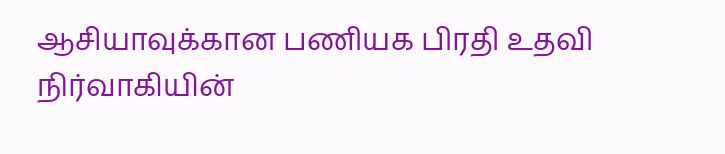ஆசியாவுக்கான பணியக பிரதி உதவி நிர்வாகியின்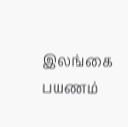இலங்கை பயணம்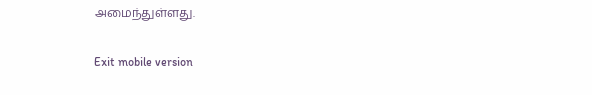அமைந்துள்ளது.

Exit mobile version